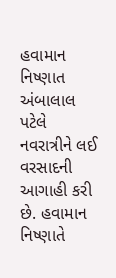હવામાન નિષ્ણાત અંબાલાલ પટેલે નવરાત્રીને લઈ વરસાદની આગાહી કરી છે. હવામાન નિષ્ણાતે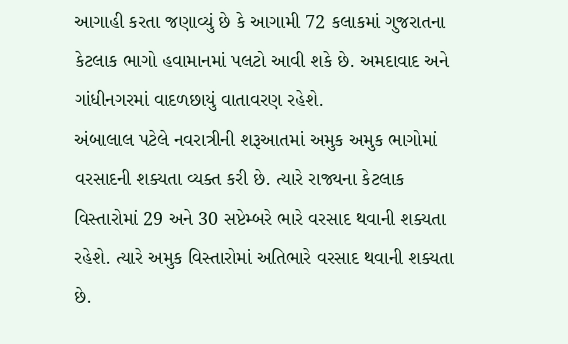આગાહી કરતા જણાવ્યું છે કે આગામી 72 કલાકમાં ગુજરાતના કેટલાક ભાગો હવામાનમાં પલટો આવી શકે છે. અમદાવાદ અને ગાંધીનગરમાં વાદળછાયું વાતાવરણ રહેશે.
અંબાલાલ પટેલે નવરાત્રીની શરૂઆતમાં અમુક અમુક ભાગોમાં વરસાદની શક્યતા વ્યક્ત કરી છે. ત્યારે રાજ્યના કેટલાક વિસ્તારોમાં 29 અને 30 સપ્ટેમ્બરે ભારે વરસાદ થવાની શક્યતા રહેશે. ત્યારે અમુક વિસ્તારોમાં અતિભારે વરસાદ થવાની શક્યતા છે.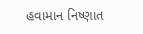હવામાન નિષ્ણાત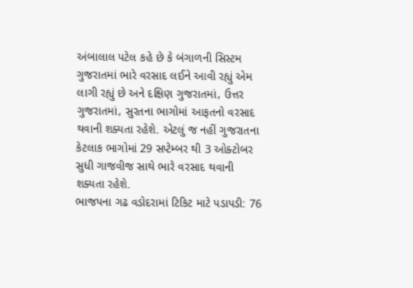અંબાલાલ પટેલ કહે છે કે બંગાળની સિસ્ટમ ગુજરાતમાં ભારે વરસાદ લઈને આવી રહ્યું એમ લાગી રહ્યું છે અને દક્ષિણ ગુજરાતમાં, ઉત્તર ગુજરાતમાં, સુરતના ભાગોમાં આફતનો વરસાદ થવાની શક્યતા રહેશે. એટલું જ નહીં ગુજરાતના કેટલાક ભાગોમાં 29 સપ્ટેમ્બર થી 3 ઓક્ટોબર સુધી ગાજવીજ સાથે ભારે વરસાદ થવાની શક્યતા રહેશે.
ભાજપના ગઢ વડોદરામાં ટિકિટ માટે પડાપડી: 76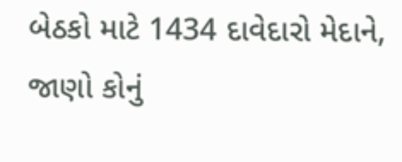બેઠકો માટે 1434 દાવેદારો મેદાને, જાણો કોનું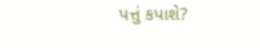પત્તું કપાશે?